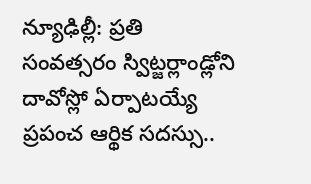న్యూఢిల్లీ: ప్రతి సంవత్సరం స్విట్జర్లాండ్లోని దావోస్లో ఏర్పాటయ్యే ప్రపంచ ఆర్థిక సదస్సు..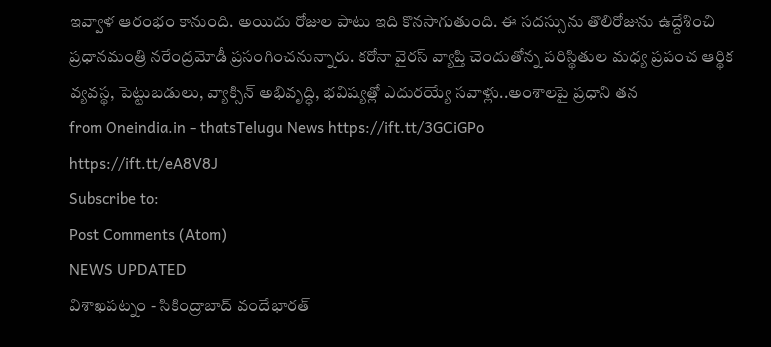ఇవ్వాళ ఆరంభం కానుంది. అయిదు రోజుల పాటు ఇది కొనసాగుతుంది. ఈ సదస్సును తొలిరోజును ఉద్దేశించి ప్రధానమంత్రి నరేంద్రమోడీ ప్రసంగించనున్నారు. కరోనా వైరస్ వ్యాప్తి చెందుతోన్న పరిస్థితుల మధ్య ప్రపంచ ఆర్థిక వ్యవస్థ, పెట్టుబడులు, వ్యాక్సిన్ అభివృద్ధి, భవిష్యత్లో ఎదురయ్యే సవాళ్లు..అంశాలపై ప్రధాని తన
from Oneindia.in - thatsTelugu News https://ift.tt/3GCiGPo
https://ift.tt/eA8V8J
Subscribe to:
Post Comments (Atom)
NEWS UPDATED
విశాఖపట్నం - సికింద్రాబాద్ వందేభారత్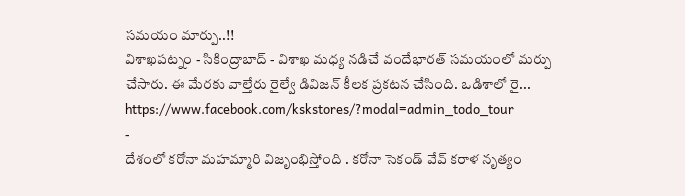సమయం మార్పు..!!
విశాఖపట్నం - సికింద్రాబాద్ - విశాఖ మధ్య నడిచే వందేభారత్ సమయంలో మర్పు చేసారు. ఈ మేరకు వాల్తేరు రైల్వే డివిజన్ కీలక ప్రకటన చేసింది. ఒడిశాలో రై...
https://www.facebook.com/kskstores/?modal=admin_todo_tour
-
దేశంలో కరోనా మహమ్మారి విజృంభిస్తోంది . కరోనా సెకండ్ వేవ్ కరాళ నృత్యం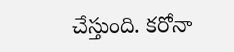చేస్తుంది. కరోనా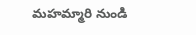మహమ్మారి నుండి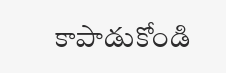కాపాడుకోండి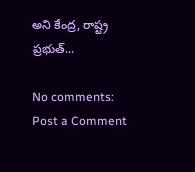అని కేంద్ర, రాష్ట్ర ప్రభుత్...

No comments:
Post a Comment